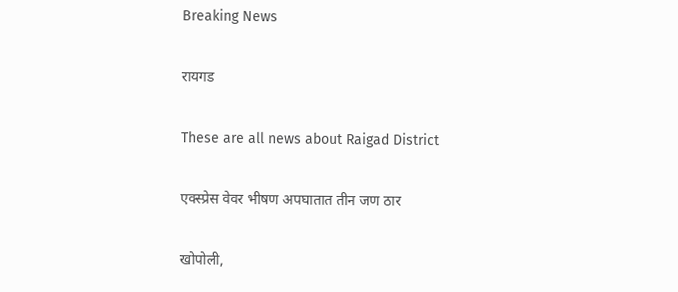Breaking News

रायगड

These are all news about Raigad District

एक्स्प्रेस वेवर भीषण अपघातात तीन जण ठार

खोपोली,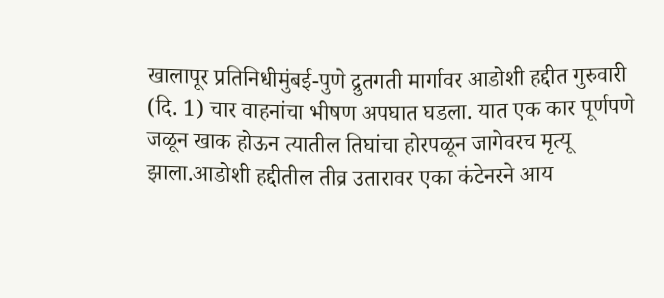खालापूर प्रतिनिधीमुंबई-पुणे द्रुतगती मार्गावर आडोशी हद्दीत गुरुवारी (दि. 1) चार वाहनांचा भीषण अपघात घडला. यात एक कार पूर्णपणे जळून खाक होऊन त्यातील तिघांचा होरपळून जागेवरच मृत्यू झाला.आडोशी हद्दीतील तीव्र उतारावर एका कंटेनरने आय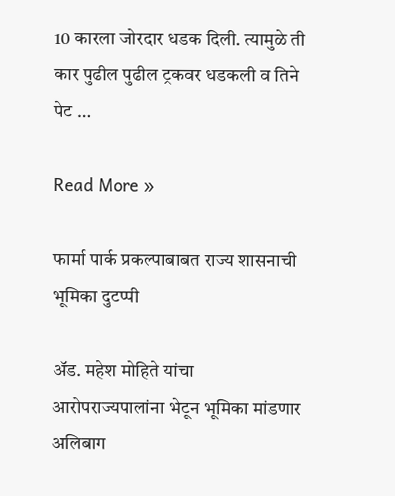10 कारला जोरदार धडक दिली. त्यामुळे ती कार पुढील पुढील ट्रकवर धडकली व तिने पेट …

Read More »

फार्मा पार्क प्रकल्पाबाबत राज्य शासनाची भूमिका दुटप्पी

अ‍ॅड. महेश मोहिते यांचा आरोपराज्यपालांना भेटून भूमिका मांडणार अलिबाग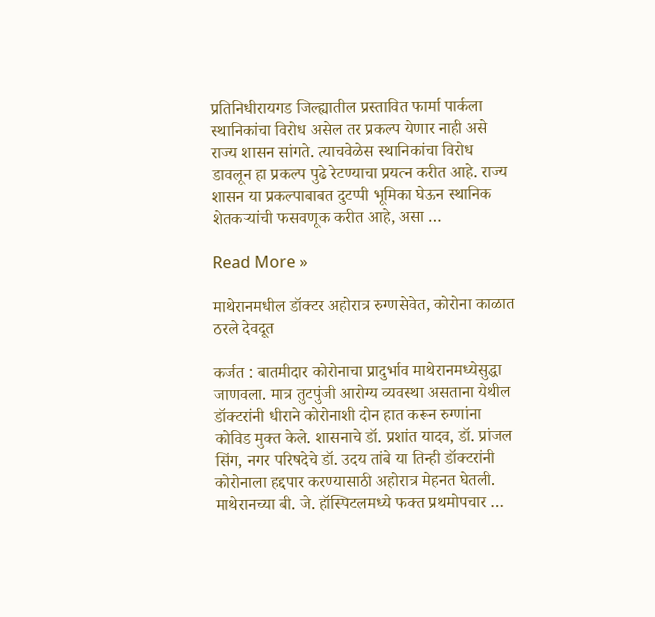प्रतिनिधीरायगड जिल्ह्यातील प्रस्तावित फार्मा पार्कला स्थानिकांचा विरोध असेल तर प्रकल्प येणार नाही असे राज्य शासन सांगते. त्याचवेळेस स्थानिकांचा विरोध डावलून हा प्रकल्प पुढे रेटण्याचा प्रयत्न करीत आहे. राज्य शासन या प्रकल्पाबाबत दुटप्पी भूमिका घेऊन स्थानिक शेतकर्‍यांची फसवणूक करीत आहे, असा …

Read More »

माथेरानमधील डॉक्टर अहोरात्र रुग्णसेवेत, कोरोना काळात ठरले देवदूत

कर्जत : बातमीदार कोरोनाचा प्रादुर्भाव माथेरानमध्येसुद्धा जाणवला. मात्र तुटपुंजी आरोग्य व्यवस्था असताना येथील डॉक्टरांनी धीराने कोरोनाशी दोन हात करून रुग्णांना कोविड मुक्त केले. शासनाचे डॉ. प्रशांत यादव, डॉ. प्रांजल सिंग, नगर परिषदेचे डॉ. उदय तांबे या तिन्ही डॉक्टरांनी कोरोनाला हद्दपार करण्यासाठी अहोरात्र मेहनत घेतली. माथेरानच्या बी. जे. हॉस्पिटलमध्ये फक्त प्रथमोपचार …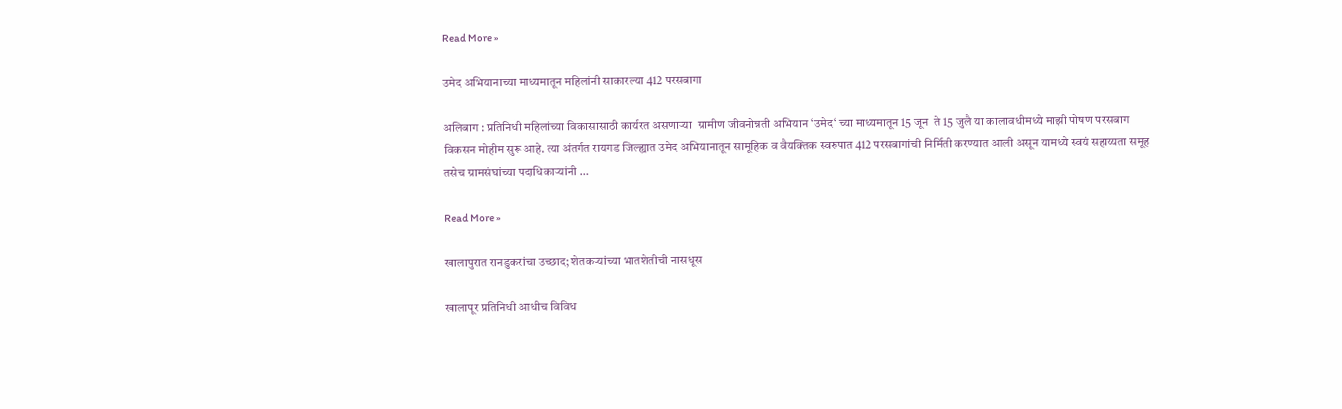Read More »

उमेद अभियानाच्या माध्यमातून महिलांनी साकारल्या 412 परसबागा

अलिबाग : प्रतिनिधी महिलांच्या विकासासाठी कार्यरत असणार्‍या  ग्रामीण जीवनोन्नती अभियान ‘उमेद‘ च्या माध्यमातून 15 जून  ते 15 जुलै या कालावधीमध्ये माझी पोषण परसबाग विकसन मोहीम सुरू आहे. त्या अंतर्गत रायगड जिल्ह्यात उमेद अभियानातून सामूहिक व वैयक्तिक स्वरुपात 412 परसबागांची निर्मिती करण्यात आली असून यामध्ये स्वयं सहाय्यता समूह तसेच ग्रामसंघांच्या पदाधिकार्‍यांनी …

Read More »

खालापुरात रानडुकरांचा उच्छाद; शेतकर्‍यांच्या भातशेतीची नासधूस

खालापूर प्रतिनिधी आधीच विविध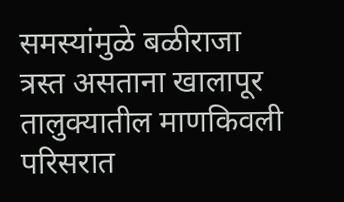समस्यांमुळे बळीराजा त्रस्त असताना खालापूर तालुक्यातील माणकिवली परिसरात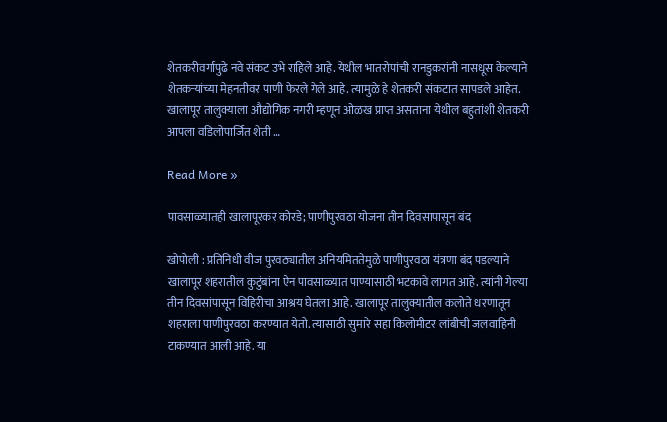शेतकरीवर्गापुढे नवे संकट उभे राहिले आहे. येथील भातरोपांची रानडुकरांनी नासधूस केल्याने शेतकर्‍यांच्या मेहनतीवर पाणी फेरले गेले आहे. त्यामुळे हे शेतकरी संकटात सापडले आहेत. खालापूर तालुक्याला औद्योगिक नगरी म्हणून ओळख प्राप्त असताना येथील बहुतांशी शेतकरी आपला वडिलोपार्जित शेती …

Read More »

पावसाळ्यातही खालापूरकर कोरडे; पाणीपुरवठा योजना तीन दिवसापासून बंद

खोपोली : प्रतिनिधी वीज पुरवठ्यातील अनियमिततेमुळे पाणीपुरवठा यंत्रणा बंद पडल्याने खालापूर शहरातील कुटुंबांना ऐन पावसाळ्यात पाण्यासाठी भटकावे लागत आहे. त्यांनी गेल्या तीन दिवसांपासून विहिरीचा आश्रय घेतला आहे. खालापूर तालुक्यातील कलोते धरणातून शहराला पाणीपुरवठा करण्यात येतो. त्यासाठी सुमारे सहा किलोमीटर लांबीची जलवाहिनी टाकण्यात आली आहे. या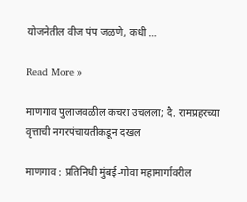योजनेतील वीज पंप जळणे, कधी …

Read More »

माणगाव पुलाजवळील कचरा उचलला; दै. रामप्रहरच्या वृत्ताची नगरपंचायतीकडून दखल

माणगाव : प्रतिनिधी मुंबई-गोवा महामार्गावरील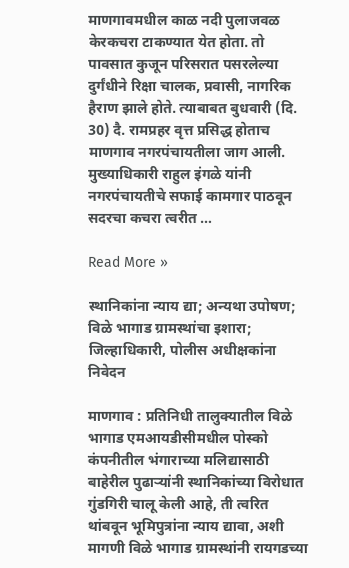माणगावमधील काळ नदी पुलाजवळ केरकचरा टाकण्यात येत होता. तो पावसात कुजून परिसरात पसरलेल्या दुर्गंधीने रिक्षा चालक, प्रवासी, नागरिक हैराण झाले होते. त्याबाबत बुधवारी (दि. 30) दै. रामप्रहर वृत्त प्रसिद्ध होताच  माणगाव नगरपंचायतीला जाग आली. मुख्याधिकारी राहुल इंगळे यांनी नगरपंचायतीचे सफाई कामगार पाठवून सदरचा कचरा त्वरीत …

Read More »

स्थानिकांना न्याय द्या; अन्यथा उपोषण; विळे भागाड ग्रामस्थांचा इशारा; जिल्हाधिकारी, पोलीस अधीक्षकांना निवेदन

माणगाव : प्रतिनिधी तालुक्यातील विळे भागाड एमआयडीसीमधील पोस्को कंपनीतील भंगाराच्या मलिद्यासाठी बाहेरील पुढार्‍यांनी स्थानिकांच्या विरोधात गुंडगिरी चालू केली आहे, ती त्वरित थांबवून भूमिपुत्रांना न्याय द्यावा, अशी मागणी विळे भागाड ग्रामस्थांनी रायगडच्या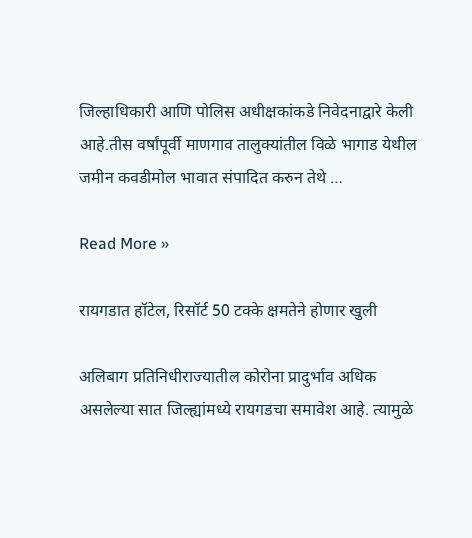जिल्हाधिकारी आणि पोलिस अधीक्षकांकडे निवेदनाद्वारे केली आहे.तीस वर्षांपूर्वी माणगाव तालुक्यांतील विळे भागाड येथील जमीन कवडीमोल भावात संपादित करुन तेथे …

Read More »

रायगडात हॉटेल, रिसॉर्ट 50 टक्के क्षमतेने होणार खुली

अलिबाग प्रतिनिधीराज्यातील कोरोना प्रादुर्भाव अधिक असलेल्या सात जिल्ह्यांमध्ये रायगडचा समावेश आहे. त्यामुळे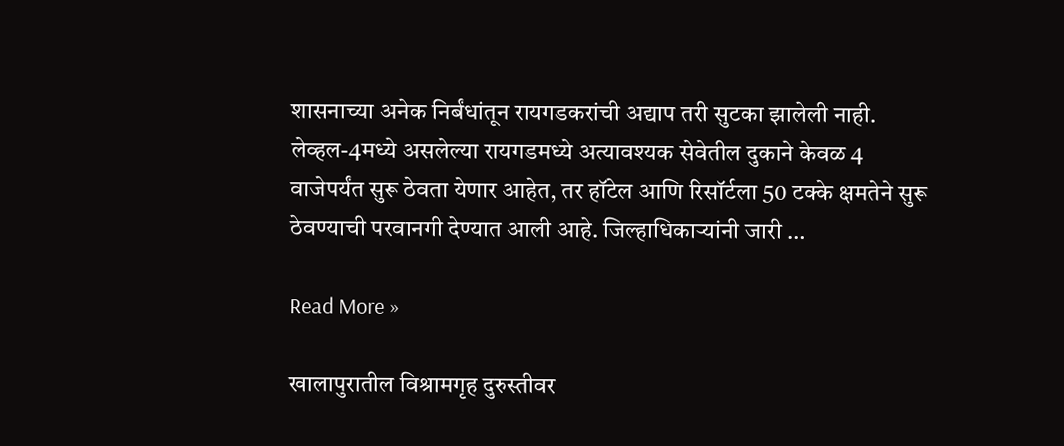शासनाच्या अनेक निर्बंधांतून रायगडकरांची अद्याप तरी सुटका झालेली नाही. लेव्हल-4मध्ये असलेल्या रायगडमध्ये अत्यावश्यक सेवेतील दुकाने केवळ 4 वाजेपर्यंत सुरू ठेवता येणार आहेत, तर हॉटेल आणि रिसॉर्टला 50 टक्के क्षमतेने सुरू ठेवण्याची परवानगी देण्यात आली आहे. जिल्हाधिकार्‍यांनी जारी …

Read More »

खालापुरातील विश्रामगृह दुरुस्तीवर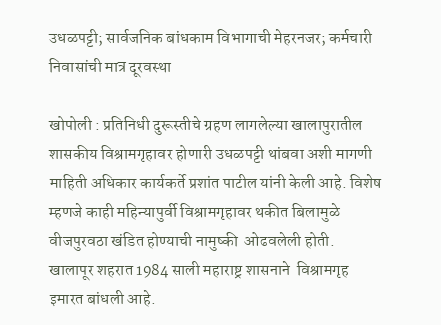उधळपट्टी; सार्वजनिक बांधकाम विभागाची मेहरनजर; कर्मचारी निवासांची मात्र दूरवस्था

खोपोली : प्रतिनिधी दुरूस्तीचे ग्रहण लागलेल्या खालापुरातील शासकीय विश्रामगृहावर होणारी उधळपट्टी थांबवा अशी मागणी माहिती अधिकार कार्यकर्ते प्रशांत पाटील यांनी केली आहे. विशेष म्हणजे काही महिन्यापुर्वी विश्रामगृहावर थकीत बिलामुळे वीजपुरवठा खंडित होण्याची नामुष्की  ओढवलेली होती.  खालापूर शहरात 1984 साली महाराष्ट्र शासनाने  विश्रामगृह इमारत बांधली आहे.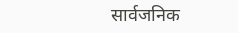सार्वजनिक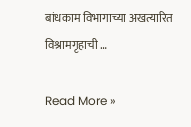बांधकाम विभागाच्या अखत्यारित विश्रामगृहाची …

Read More »